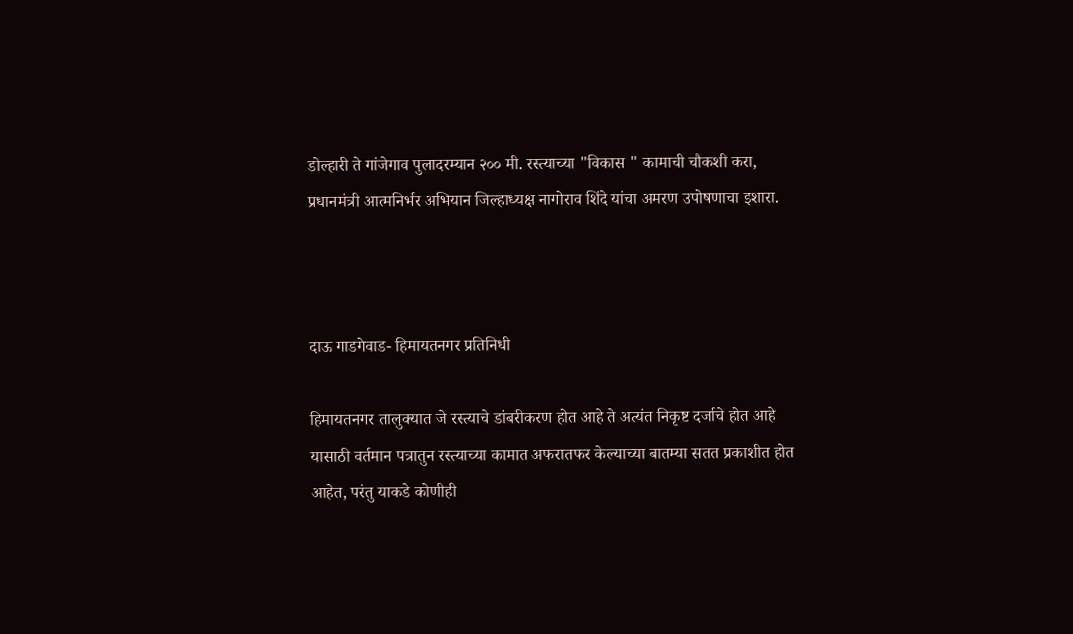डोल्हारी ते गांजेगाव पुलादरम्यान २०० मी. रस्त्याच्या "विकास " कामाची चौकशी करा, प्रधानमंत्री आत्मनिर्भर अभियान जिल्हाध्यक्ष नागोराव शिंदे यांचा अमरण उपोषणाचा इशारा.



दाऊ गाडगेवाड- हिमायतनगर प्रतिनिधी

हिमायतनगर तालुक्यात जे रस्त्याचे डांबरीकरण होत आहे ते अत्यंत निकृष्ट दर्जाचे होत आहे यासाठी वर्तमान पत्रातुन रस्त्याच्या कामात अफरातफर केल्याच्या बातम्या सतत प्रकाशीत होत आहेत, परंतु याकडे कोणीही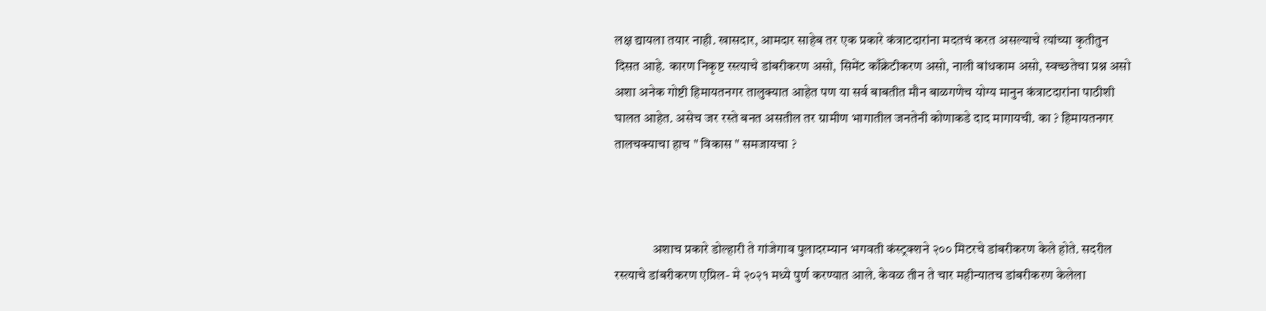लक्ष द्यायला तयार नाही. खासदार, आमदार साहेब तर एक प्रकारे कंत्राटदारांना मदतचं करत असल्याचे त्यांच्या कृतीतुन दिसत आहे. कारण निकृष्ट रस्त्याचे डांबरीकरण असो, सिमेंट काँक्रेटीकरण असो, नाली बांधकाम असो, स्वच्छतेचा प्रश्न असो अशा अनेक गोष्टी हिमायतनगर तालुक्यात आहेत पण या सर्व बाबतीत मौन बाळगणेच योग्य मानुन कंत्राटदारांना पाठीशी घालत आहेत. असेच जर रस्ते बनत असतील तर ग्रामीण भागातील जनतेनी कोणाकडे दाद मागायची. का ? हिमायतनगर तालचक्याचा हाच " विकास " समजायचा ?



              अशाच प्रकारे डोल्हारी ते गांजेगाव पुलादरम्यान भगवती कंस्ट्रक्शने २०० मिटरचे डांबरीकरण केले होते. सदरील रस्त्याचे डांबरीकरण एप्रिल- मे २०२१ मध्ये पुर्ण करण्यात आले. केवळ तीन ते चार महीन्यातच डांबरीकरण केलेला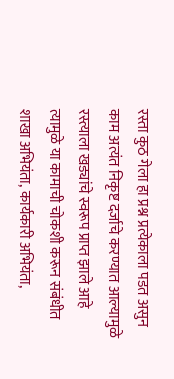रस्ता कुठ गेला हा प्रश्न प्रत्येकाला पडत असुन  काम अत्यंत निकृष्ट दर्जाचे करण्यात आल्यामुळे रस्त्याला खड्यांचे स्वरूप प्राप्त झाले आहे त्यामुळे या कामाची चोकशी करून संबंधीत शाखा अभियंता, कार्यकारी अभियंता,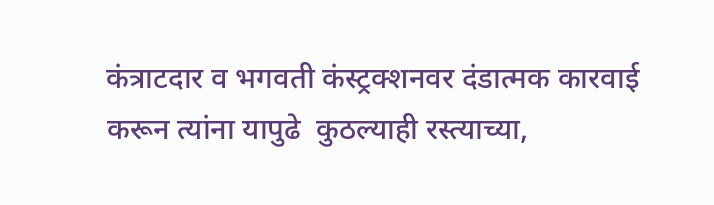कंत्राटदार व भगवती कंस्ट्रक्शनवर दंडात्मक कारवाई करून त्यांना यापुढे  कुठल्याही रस्त्याच्या,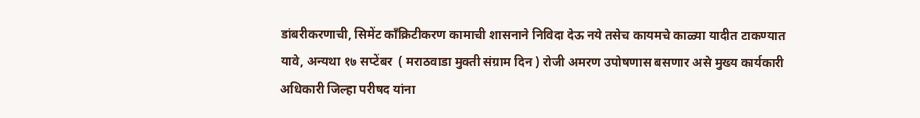डांबरीकरणाची, सिमेंट काँक्रिटीकरण कामाची शासनाने निविदा देऊ नये तसेच कायमचे काळ्या यादीत टाकण्यात यावे, अन्यथा १७ सप्टेंबर  ( मराठवाडा मुक्ती संग्राम दिन ) रोजी अमरण उपोषणास बसणार असे मुख्य कार्यकारी अधिकारी जिल्हा परीषद यांना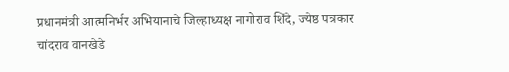प्रधानमंत्री आत्मनिर्भर अभियानाचे जिल्हाध्यक्ष नागोराव शिंदे, ज्येष्ठ पत्रकार चांदराव वानखेडे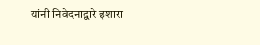यांनी निवेदनाद्वारे इशारा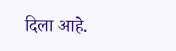दिला आहे.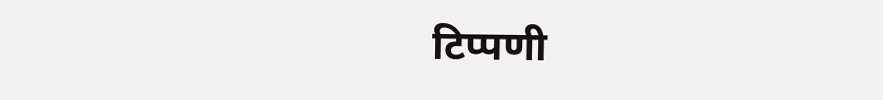टिप्पणी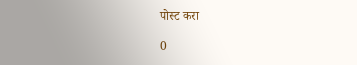पोस्ट करा

0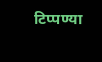टिप्पण्या